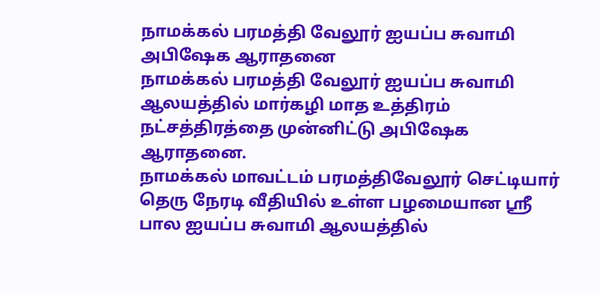நாமக்கல் பரமத்தி வேலூர் ஐயப்ப சுவாமி அபிஷேக ஆராதனை
நாமக்கல் பரமத்தி வேலூர் ஐயப்ப சுவாமி ஆலயத்தில் மார்கழி மாத உத்திரம் நட்சத்திரத்தை முன்னிட்டு அபிஷேக ஆராதனை.
நாமக்கல் மாவட்டம் பரமத்திவேலூர் செட்டியார் தெரு நேரடி வீதியில் உள்ள பழமையான ஸ்ரீ பால ஐயப்ப சுவாமி ஆலயத்தில்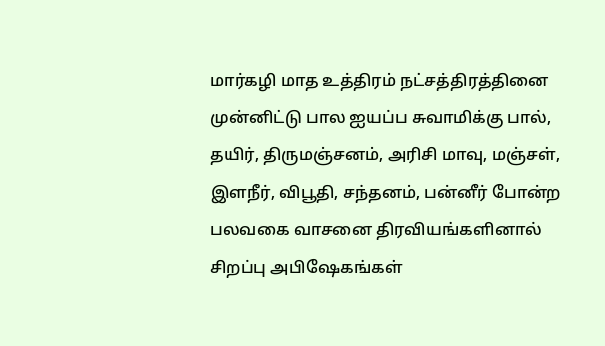மார்கழி மாத உத்திரம் நட்சத்திரத்தினை முன்னிட்டு பால ஐயப்ப சுவாமிக்கு பால், தயிர், திருமஞ்சனம், அரிசி மாவு, மஞ்சள், இளநீர், விபூதி, சந்தனம், பன்னீர் போன்ற பலவகை வாசனை திரவியங்களினால் சிறப்பு அபிஷேகங்கள்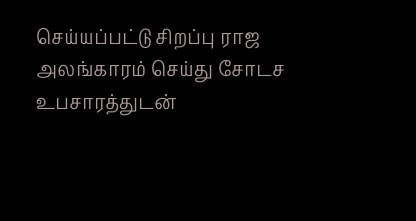செய்யப்பட்டு சிறப்பு ராஜ அலங்காரம் செய்து சோடச உபசாரத்துடன்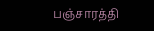பஞ்சாரத்தி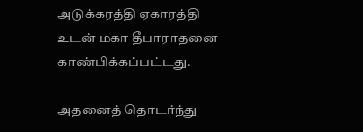அடுக்கரத்தி ஏகாரத்தி உடன் மகா தீபாராதனை காண்பிக்கப்பட்டது.

அதனைத் தொடர்ந்து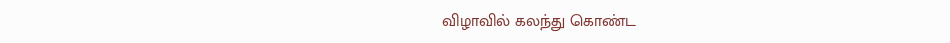விழாவில் கலந்து கொண்ட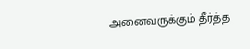அனைவருக்கும் தீர்த்த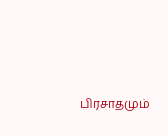பிரசாதமும்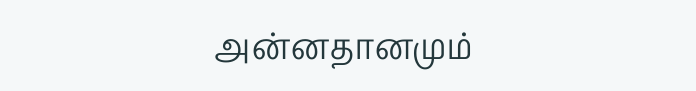அன்னதானமும்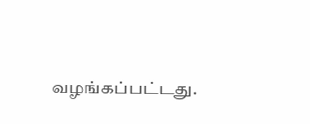வழங்கப்பட்டது.